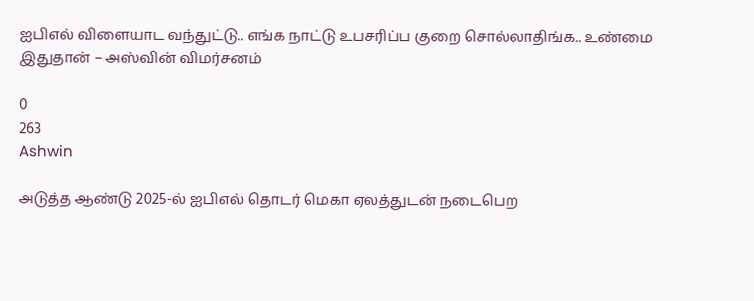ஐபிஎல் விளையாட வந்துட்டு.. எங்க நாட்டு உபசரிப்ப குறை சொல்லாதிங்க.. உண்மை இதுதான் – அஸ்வின் விமர்சனம்

0
263
Ashwin

அடுத்த ஆண்டு 2025-ல் ஐபிஎல் தொடர் மெகா ஏலத்துடன் நடைபெற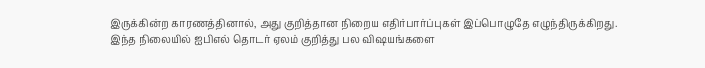இருக்கின்ற காரணத்தினால், அது குறித்தான நிறைய எதிர்பார்ப்புகள் இப்பொழுதே எழுந்திருக்கிறது. இந்த நிலையில் ஐபிஎல் தொடர் ஏலம் குறித்து பல விஷயங்களை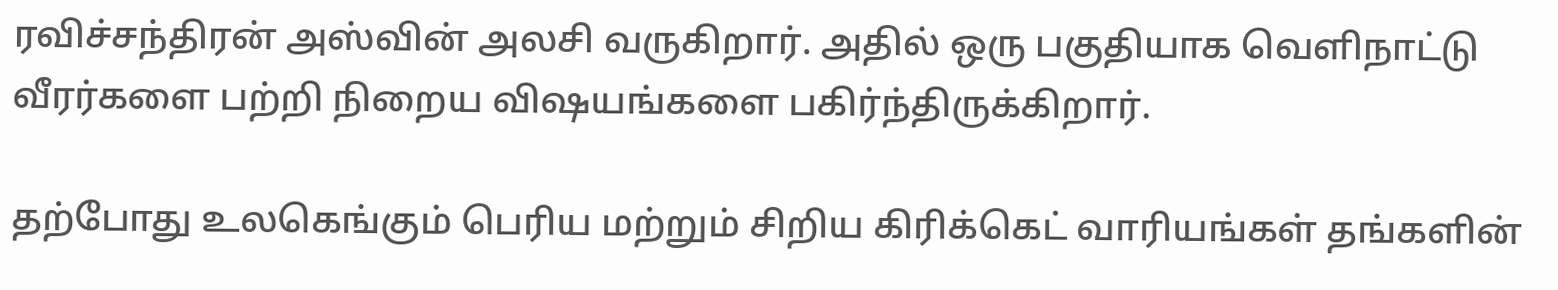ரவிச்சந்திரன் அஸ்வின் அலசி வருகிறார். அதில் ஒரு பகுதியாக வெளிநாட்டு வீரர்களை பற்றி நிறைய விஷயங்களை பகிர்ந்திருக்கிறார்.

தற்போது உலகெங்கும் பெரிய மற்றும் சிறிய கிரிக்கெட் வாரியங்கள் தங்களின்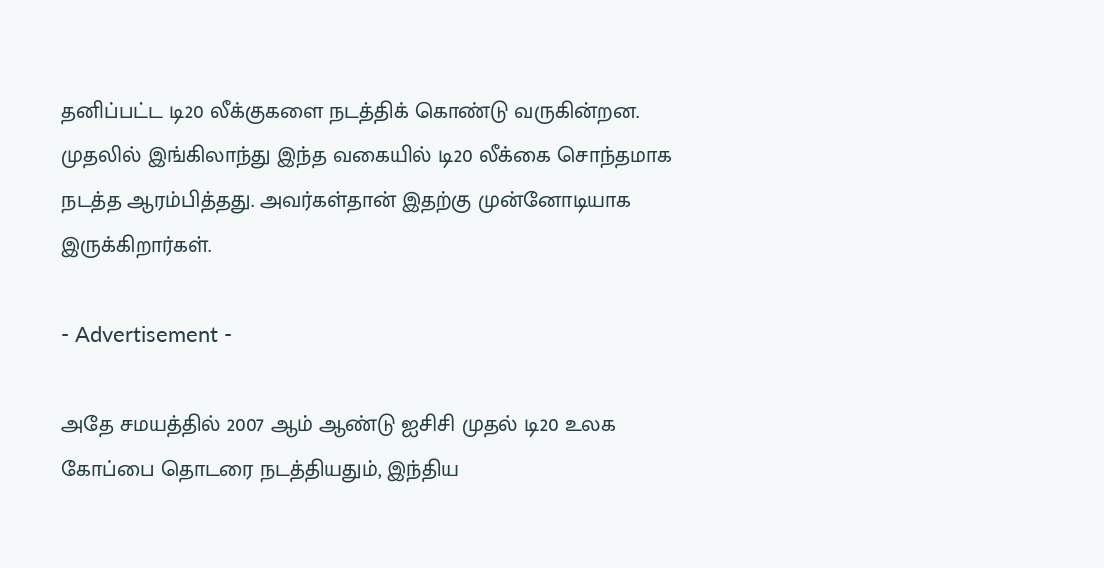தனிப்பட்ட டி20 லீக்குகளை நடத்திக் கொண்டு வருகின்றன. முதலில் இங்கிலாந்து இந்த வகையில் டி20 லீக்கை சொந்தமாக நடத்த ஆரம்பித்தது. அவர்கள்தான் இதற்கு முன்னோடியாக இருக்கிறார்கள்.

- Advertisement -

அதே சமயத்தில் 2007 ஆம் ஆண்டு ஐசிசி முதல் டி20 உலக கோப்பை தொடரை நடத்தியதும், இந்திய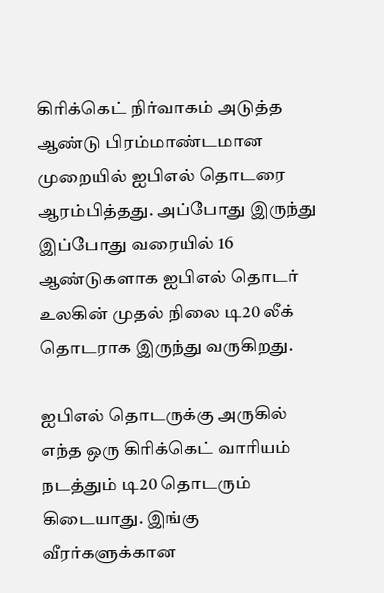கிரிக்கெட் நிர்வாகம் அடுத்த ஆண்டு பிரம்மாண்டமான முறையில் ஐபிஎல் தொடரை ஆரம்பித்தது. அப்போது இருந்து இப்போது வரையில் 16 ஆண்டுகளாக ஐபிஎல் தொடர் உலகின் முதல் நிலை டி20 லீக் தொடராக இருந்து வருகிறது.

ஐபிஎல் தொடருக்கு அருகில் எந்த ஒரு கிரிக்கெட் வாரியம் நடத்தும் டி20 தொடரும் கிடையாது. இங்கு வீரர்களுக்கான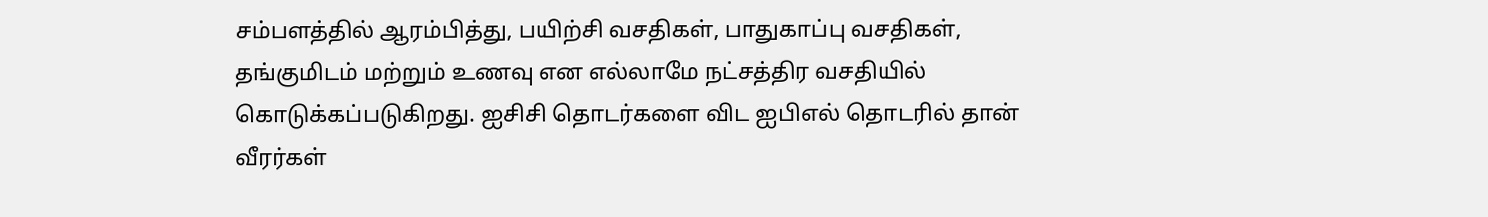சம்பளத்தில் ஆரம்பித்து, பயிற்சி வசதிகள், பாதுகாப்பு வசதிகள், தங்குமிடம் மற்றும் உணவு என எல்லாமே நட்சத்திர வசதியில் கொடுக்கப்படுகிறது. ஐசிசி தொடர்களை விட ஐபிஎல் தொடரில் தான் வீரர்கள்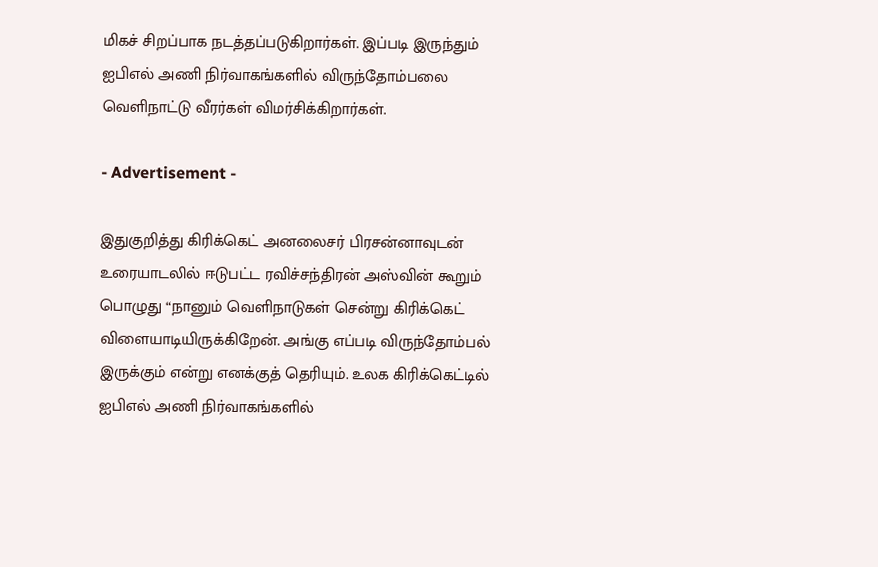மிகச் சிறப்பாக நடத்தப்படுகிறார்கள். இப்படி இருந்தும் ஐபிஎல் அணி நிர்வாகங்களில் விருந்தோம்பலை வெளிநாட்டு வீரர்கள் விமர்சிக்கிறார்கள்.

- Advertisement -

இதுகுறித்து கிரிக்கெட் அனலைசர் பிரசன்னாவுடன் உரையாடலில் ஈடுபட்ட ரவிச்சந்திரன் அஸ்வின் கூறும் பொழுது “நானும் வெளிநாடுகள் சென்று கிரிக்கெட் விளையாடியிருக்கிறேன். அங்கு எப்படி விருந்தோம்பல் இருக்கும் என்று எனக்குத் தெரியும். உலக கிரிக்கெட்டில் ஐபிஎல் அணி நிர்வாகங்களில்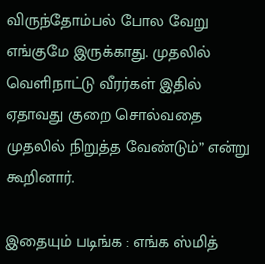விருந்தோம்பல் போல வேறு எங்குமே இருக்காது. முதலில் வெளிநாட்டு வீரர்கள் இதில் ஏதாவது குறை சொல்வதை முதலில் நிறுத்த வேண்டும்” என்று கூறினார்.

இதையும் படிங்க : எங்க ஸ்மித்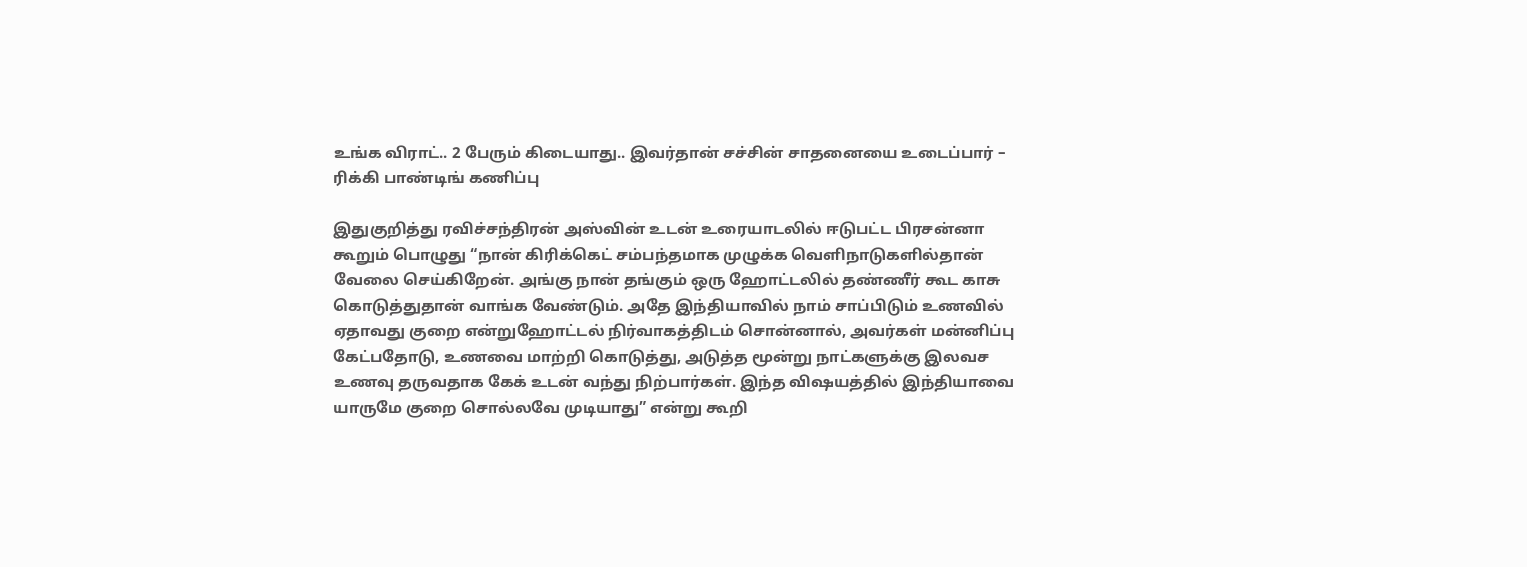உங்க விராட்.. 2 பேரும் கிடையாது.. இவர்தான் சச்சின் சாதனையை உடைப்பார் – ரிக்கி பாண்டிங் கணிப்பு

இதுகுறித்து ரவிச்சந்திரன் அஸ்வின் உடன் உரையாடலில் ஈடுபட்ட பிரசன்னா கூறும் பொழுது “நான் கிரிக்கெட் சம்பந்தமாக முழுக்க வெளிநாடுகளில்தான் வேலை செய்கிறேன். அங்கு நான் தங்கும் ஒரு ஹோட்டலில் தண்ணீர் கூட காசு கொடுத்துதான் வாங்க வேண்டும். அதே இந்தியாவில் நாம் சாப்பிடும் உணவில் ஏதாவது குறை என்றுஹோட்டல் நிர்வாகத்திடம் சொன்னால், அவர்கள் மன்னிப்பு கேட்பதோடு, உணவை மாற்றி கொடுத்து, அடுத்த மூன்று நாட்களுக்கு இலவச உணவு தருவதாக கேக் உடன் வந்து நிற்பார்கள். இந்த விஷயத்தில் இந்தியாவை யாருமே குறை சொல்லவே முடியாது” என்று கூறி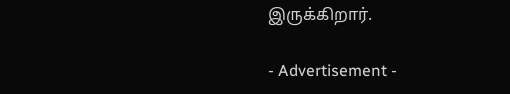இருக்கிறார்.

- Advertisement -